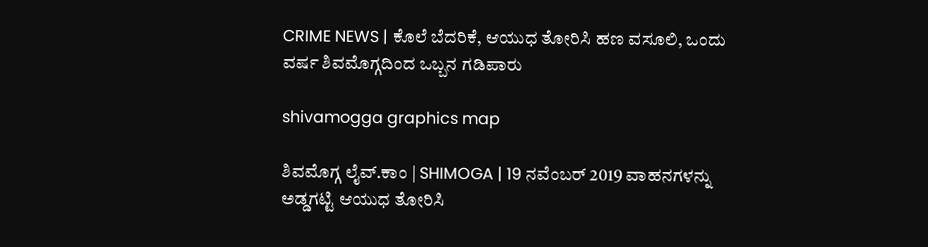CRIME NEWS | ಕೊಲೆ ಬೆದರಿಕೆ, ಆಯುಧ ತೋರಿಸಿ ಹಣ ವಸೂಲಿ, ಒಂದು ವರ್ಷ ಶಿವಮೊಗ್ಗದಿಂದ ಒಬ್ಬನ ಗಡಿಪಾರು

shivamogga graphics map

ಶಿವಮೊಗ್ಗ ಲೈವ್.ಕಾಂ | SHIMOGA | 19 ನವೆಂಬರ್ 2019 ವಾಹನಗಳನ್ನು ಅಡ್ಡಗಟ್ಟಿ ಆಯುಧ ತೋರಿಸಿ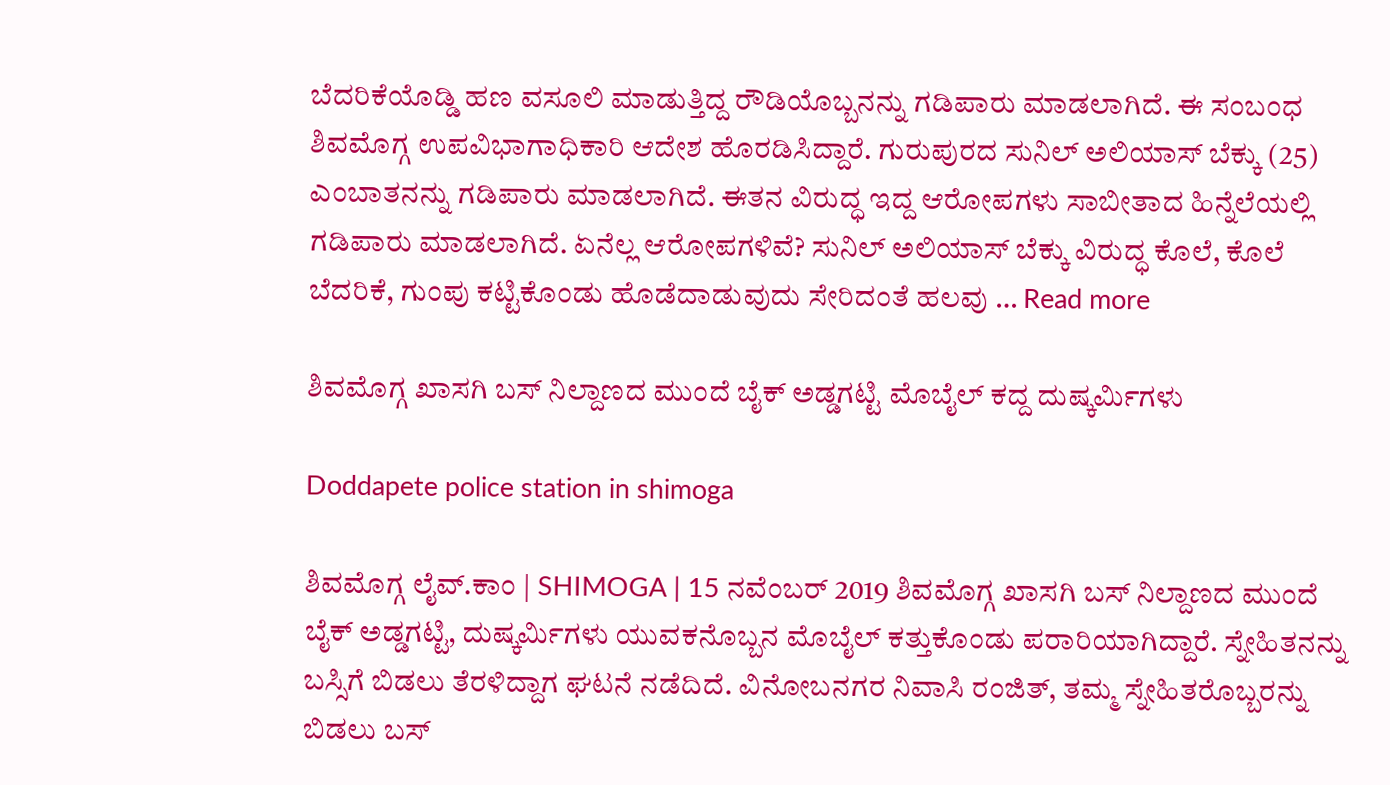ಬೆದರಿಕೆಯೊಡ್ಡಿ ಹಣ ವಸೂಲಿ ಮಾಡುತ್ತಿದ್ದ ರೌಡಿಯೊಬ್ಬನನ್ನು ಗಡಿಪಾರು ಮಾಡಲಾಗಿದೆ. ಈ ಸಂಬಂಧ ಶಿವಮೊಗ್ಗ ಉಪವಿಭಾಗಾಧಿಕಾರಿ ಆದೇಶ ಹೊರಡಿಸಿದ್ದಾರೆ. ಗುರುಪುರದ ಸುನಿಲ್ ಅಲಿಯಾಸ್ ಬೆಕ್ಕು (25) ಎಂಬಾತನನ್ನು ಗಡಿಪಾರು ಮಾಡಲಾಗಿದೆ. ಈತನ ವಿರುದ್ಧ ಇದ್ದ ಆರೋಪಗಳು ಸಾಬೀತಾದ ಹಿನ್ನೆಲೆಯಲ್ಲಿ ಗಡಿಪಾರು ಮಾಡಲಾಗಿದೆ. ಏನೆಲ್ಲ ಆರೋಪಗಳಿವೆ? ಸುನಿಲ್ ಅಲಿಯಾಸ್ ಬೆಕ್ಕು ವಿರುದ್ಧ ಕೊಲೆ, ಕೊಲೆ ಬೆದರಿಕೆ, ಗುಂಪು ಕಟ್ಟಿಕೊಂಡು ಹೊಡೆದಾಡುವುದು ಸೇರಿದಂತೆ ಹಲವು … Read more

ಶಿವಮೊಗ್ಗ ಖಾಸಗಿ ಬಸ್ ನಿಲ್ದಾಣದ ಮುಂದೆ ಬೈಕ್ ಅಡ್ಡಗಟ್ಟಿ ಮೊಬೈಲ್ ಕದ್ದ ದುಷ್ಕರ್ಮಿಗಳು

Doddapete police station in shimoga

ಶಿವಮೊಗ್ಗ ಲೈವ್.ಕಾಂ | SHIMOGA | 15 ನವೆಂಬರ್ 2019 ಶಿವಮೊಗ್ಗ ಖಾಸಗಿ ಬಸ್ ನಿಲ್ದಾಣದ ಮುಂದೆ ಬೈಕ್ ಅಡ್ಡಗಟ್ಟಿ, ದುಷ್ಕರ್ಮಿಗಳು ಯುವಕನೊಬ್ಬನ ಮೊಬೈಲ್ ಕತ್ತುಕೊಂಡು ಪರಾರಿಯಾಗಿದ್ದಾರೆ. ಸ್ನೇಹಿತನನ್ನು ಬಸ್ಸಿಗೆ ಬಿಡಲು ತೆರಳಿದ್ದಾಗ ಘಟನೆ ನಡೆದಿದೆ. ವಿನೋಬನಗರ ನಿವಾಸಿ ರಂಜಿತ್, ತಮ್ಮ ಸ್ನೇಹಿತರೊಬ್ಬರನ್ನು ಬಿಡಲು ಬಸ್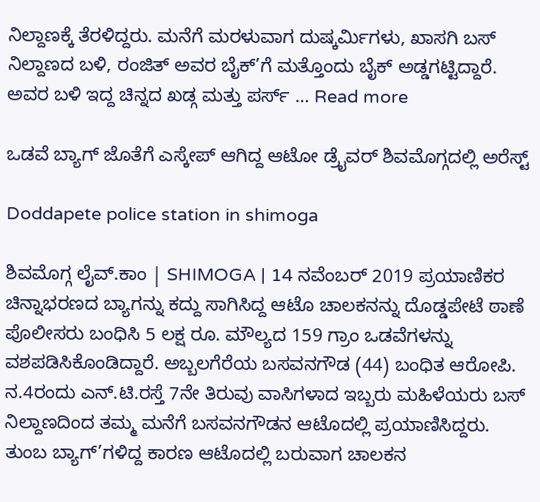ನಿಲ್ದಾಣಕ್ಕೆ ತೆರಳಿದ್ದರು. ಮನೆಗೆ ಮರಳುವಾಗ ದುಷ್ಕರ್ಮಿಗಳು, ಖಾಸಗಿ ಬಸ್ ನಿಲ್ದಾಣದ ಬಳಿ, ರಂಜಿತ್ ಅವರ ಬೈಕ್’ಗೆ ಮತ್ತೊಂದು ಬೈಕ್ ಅಡ್ಡಗಟ್ಟಿದ್ದಾರೆ. ಅವರ ಬಳಿ ಇದ್ದ ಚಿನ್ನದ ಖಡ್ಗ ಮತ್ತು ಪರ್ಸ್ … Read more

ಒಡವೆ ಬ್ಯಾಗ್ ಜೊತೆಗೆ ಎಸ್ಕೇಪ್ ಆಗಿದ್ದ ಆಟೋ ಡ್ರೈವರ್ ಶಿವಮೊಗ್ಗದಲ್ಲಿ ಅರೆಸ್ಟ್

Doddapete police station in shimoga

ಶಿವಮೊಗ್ಗ ಲೈವ್.ಕಾಂ | SHIMOGA | 14 ನವೆಂಬರ್ 2019 ಪ್ರಯಾಣಿಕರ ಚಿನ್ನಾಭರಣದ ಬ್ಯಾಗನ್ನು ಕದ್ದು ಸಾಗಿಸಿದ್ದ ಆಟೊ ಚಾಲಕನನ್ನು ದೊಡ್ಡಪೇಟೆ ಠಾಣೆ ಪೊಲೀಸರು ಬಂಧಿಸಿ 5 ಲಕ್ಷ ರೂ. ಮೌಲ್ಯದ 159 ಗ್ರಾಂ ಒಡವೆಗಳನ್ನು ವಶಪಡಿಸಿಕೊಂಡಿದ್ದಾರೆ. ಅಬ್ಬಲಗೆರೆಯ ಬಸವನಗೌಡ (44) ಬಂಧಿತ ಆರೋಪಿ. ನ.4ರಂದು ಎನ್.ಟಿ.ರಸ್ತೆ 7ನೇ ತಿರುವು ವಾಸಿಗಳಾದ ಇಬ್ಬರು ಮಹಿಳೆಯರು ಬಸ್ ನಿಲ್ದಾಣದಿಂದ ತಮ್ಮ ಮನೆಗೆ ಬಸವನಗೌಡನ ಆಟೊದಲ್ಲಿ ಪ್ರಯಾಣಿಸಿದ್ದರು. ತುಂಬ ಬ್ಯಾಗ್’ಗಳಿದ್ದ ಕಾರಣ ಆಟೊದಲ್ಲಿ ಬರುವಾಗ ಚಾಲಕನ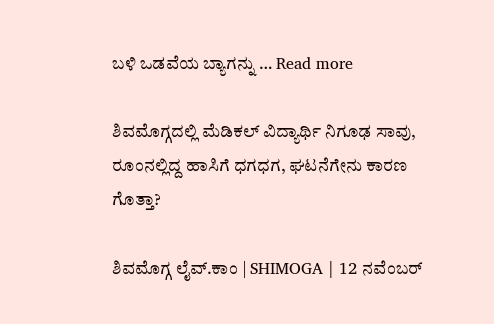ಬಳಿ ಒಡವೆಯ ಬ್ಯಾಗನ್ನು … Read more

ಶಿವಮೊಗ್ಗದಲ್ಲಿ ಮೆಡಿಕಲ್ ವಿದ್ಯಾರ್ಥಿ ನಿಗೂಢ ಸಾವು, ರೂಂನಲ್ಲಿದ್ದ ಹಾಸಿಗೆ ಧಗಧಗ, ಘಟನೆಗೇನು ಕಾರಣ ಗೊತ್ತಾ?

ಶಿವಮೊಗ್ಗ ಲೈವ್.ಕಾಂ | SHIMOGA | 12 ನವೆಂಬರ್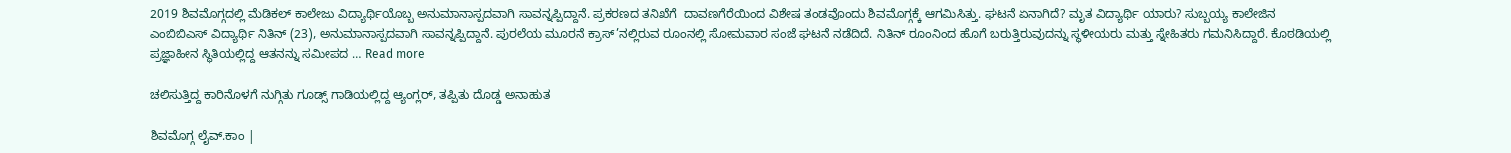2019 ಶಿವಮೊಗ್ಗದಲ್ಲಿ ಮೆಡಿಕಲ್ ಕಾಲೇಜು ವಿದ್ಯಾರ್ಥಿಯೊಬ್ಬ ಅನುಮಾನಾಸ್ಪದವಾಗಿ ಸಾವನ್ನಪ್ಪಿದ್ದಾನೆ. ಪ್ರಕರಣದ ತನಿಖೆಗೆ  ದಾವಣಗೆರೆಯಿಂದ ವಿಶೇಷ ತಂಡವೊಂದು ಶಿವಮೊಗ್ಗಕ್ಕೆ ಆಗಮಿಸಿತ್ತು. ಘಟನೆ ಏನಾಗಿದೆ? ಮೃತ ವಿದ್ಯಾರ್ಥಿ ಯಾರು? ಸುಬ್ಬಯ್ಯ ಕಾಲೇಜಿನ ಎಂಬಿಬಿಎಸ್ ವಿದ್ಯಾರ್ಥಿ ನಿತಿನ್ (23), ಅನುಮಾನಾಸ್ಪದವಾಗಿ ಸಾವನ್ನಪ್ಪಿದ್ದಾನೆ. ಪುರಲೆಯ ಮೂರನೆ ಕ್ರಾಸ್’ನಲ್ಲಿರುವ ರೂಂನಲ್ಲಿ ಸೋಮವಾರ ಸಂಜೆ ಘಟನೆ ನಡೆದಿದೆ. ನಿತಿನ್ ರೂಂನಿಂದ ಹೊಗೆ ಬರುತ್ತಿರುವುದನ್ನು ಸ್ಥಳೀಯರು ಮತ್ತು ಸ್ನೇಹಿತರು ಗಮನಿಸಿದ್ದಾರೆ. ಕೊಠಡಿಯಲ್ಲಿ ಪ್ರಜ್ಞಾಹೀನ ಸ್ಥಿತಿಯಲ್ಲಿದ್ದ ಆತನನ್ನು ಸಮೀಪದ … Read more

ಚಲಿಸುತ್ತಿದ್ದ ಕಾರಿನೊಳಗೆ ನುಗ್ಗಿತು ಗೂಡ್ಸ್ ಗಾಡಿಯಲ್ಲಿದ್ದ ಆ್ಯಂಗ್ಲರ್, ತಪ್ಪಿತು ದೊಡ್ಡ ಅನಾಹುತ

ಶಿವಮೊಗ್ಗ ಲೈವ್.ಕಾಂ |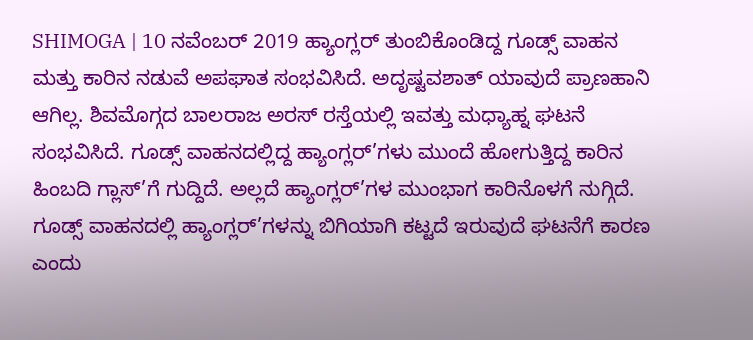SHIMOGA | 10 ನವೆಂಬರ್ 2019 ಹ್ಯಾಂಗ್ಲರ್ ತುಂಬಿಕೊಂಡಿದ್ದ ಗೂಡ್ಸ್ ವಾಹನ ಮತ್ತು ಕಾರಿನ ನಡುವೆ ಅಪಘಾತ ಸಂಭವಿಸಿದೆ. ಅದೃಷ್ಟವಶಾತ್ ಯಾವುದೆ ಪ್ರಾಣಹಾನಿ ಆಗಿಲ್ಲ. ಶಿವಮೊಗ್ಗದ ಬಾಲರಾಜ ಅರಸ್ ರಸ್ತೆಯಲ್ಲಿ ಇವತ್ತು ಮಧ್ಯಾಹ್ನ ಘಟನೆ ಸಂಭವಿಸಿದೆ. ಗೂಡ್ಸ್ ವಾಹನದಲ್ಲಿದ್ದ ಹ್ಯಾಂಗ್ಲರ್’ಗಳು ಮುಂದೆ ಹೋಗುತ್ತಿದ್ದ ಕಾರಿನ ಹಿಂಬದಿ ಗ್ಲಾಸ್’ಗೆ ಗುದ್ದಿದೆ. ಅಲ್ಲದೆ ಹ್ಯಾಂಗ್ಲರ್’ಗಳ ಮುಂಭಾಗ ಕಾರಿನೊಳಗೆ ನುಗ್ಗಿದೆ. ಗೂಡ್ಸ್ ವಾಹನದಲ್ಲಿ ಹ್ಯಾಂಗ್ಲರ್’ಗಳನ್ನು ಬಿಗಿಯಾಗಿ ಕಟ್ಟದೆ ಇರುವುದೆ ಘಟನೆಗೆ ಕಾರಣ ಎಂದು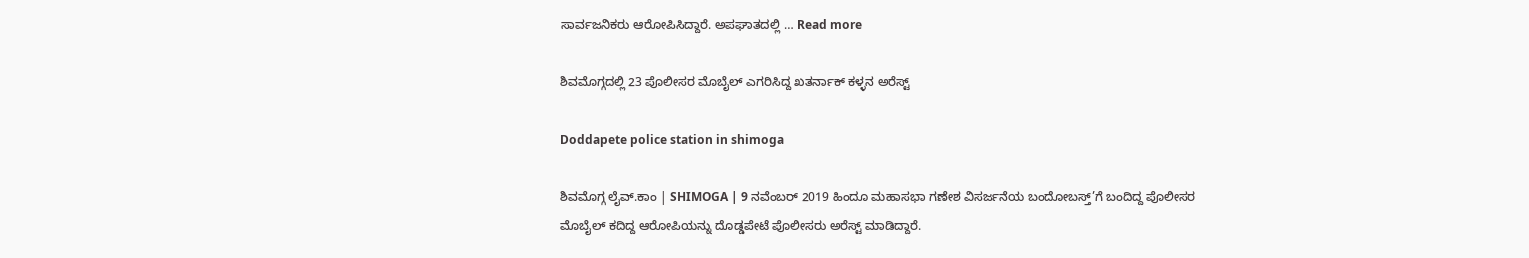ಸಾರ್ವಜನಿಕರು ಆರೋಪಿಸಿದ್ದಾರೆ. ಅಪಘಾತದಲ್ಲಿ … Read more

ಶಿವಮೊಗ್ಗದಲ್ಲಿ 23 ಪೊಲೀಸರ ಮೊಬೈಲ್ ಎಗರಿಸಿದ್ದ ಖತರ್ನಾಕ್ ಕಳ್ಳನ ಅರೆಸ್ಟ್

Doddapete police station in shimoga

ಶಿವಮೊಗ್ಗ ಲೈವ್.ಕಾಂ | SHIMOGA | 9 ನವೆಂಬರ್ 2019 ಹಿಂದೂ ಮಹಾಸಭಾ ಗಣೇಶ ವಿಸರ್ಜನೆಯ ಬಂದೋಬಸ್ತ್’ಗೆ ಬಂದಿದ್ದ ಪೊಲೀಸರ ಮೊಬೈಲ್ ಕದಿದ್ದ ಆರೋಪಿಯನ್ನು ದೊಡ್ಡಪೇಟೆ ಪೊಲೀಸರು ಅರೆಸ್ಟ್ ಮಾಡಿದ್ದಾರೆ.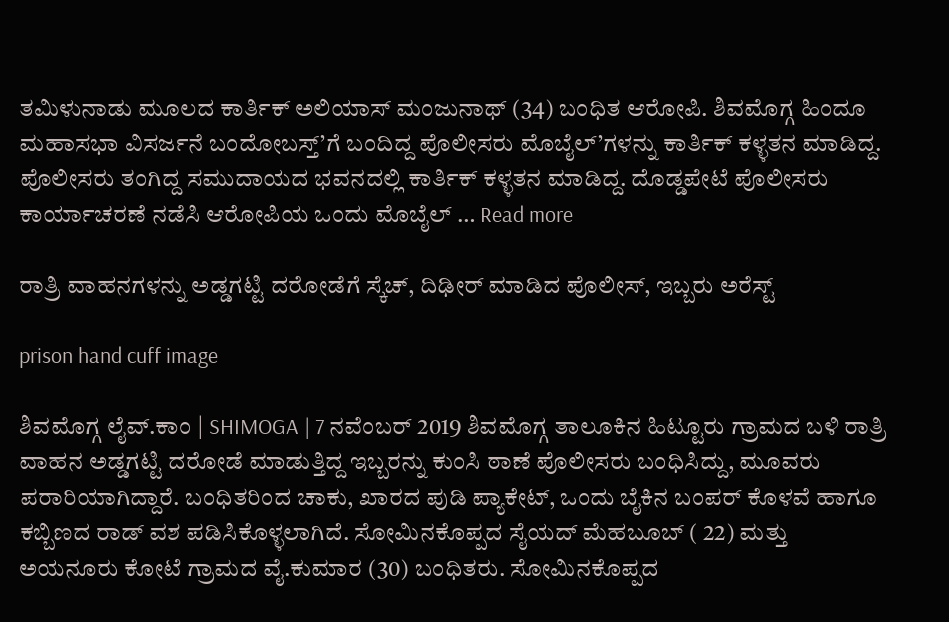ತಮಿಳುನಾಡು ಮೂಲದ ಕಾರ್ತಿಕ್ ಅಲಿಯಾಸ್ ಮಂಜುನಾಥ್ (34) ಬಂಧಿತ ಆರೋಪಿ. ಶಿವಮೊಗ್ಗ ಹಿಂದೂ ಮಹಾಸಭಾ ವಿಸರ್ಜನೆ ಬಂದೋಬಸ್ತ್’ಗೆ ಬಂದಿದ್ದ ಪೊಲೀಸರು ಮೊಬೈಲ್’ಗಳನ್ನು ಕಾರ್ತಿಕ್ ಕಳ್ಳತನ ಮಾಡಿದ್ದ. ಪೊಲೀಸರು ತಂಗಿದ್ದ ಸಮುದಾಯದ ಭವನದಲ್ಲಿ ಕಾರ್ತಿಕ್ ಕಳ್ಳತನ ಮಾಡಿದ್ದ. ದೊಡ್ಡಪೇಟೆ ಪೊಲೀಸರು ಕಾರ್ಯಾಚರಣೆ ನಡೆಸಿ ಆರೋಪಿಯ ಒಂದು ಮೊಬೈಲ್ … Read more

ರಾತ್ರಿ ವಾಹನಗಳನ್ನು ಅಡ್ಡಗಟ್ಟಿ ದರೋಡೆಗೆ ಸ್ಕೆಚ್, ದಿಢೀರ್ ಮಾಡಿದ ಪೊಲೀಸ್, ಇಬ್ಬರು ಅರೆಸ್ಟ್

prison hand cuff image

ಶಿವಮೊಗ್ಗ ಲೈವ್.ಕಾಂ | SHIMOGA | 7 ನವೆಂಬರ್ 2019 ಶಿವಮೊಗ್ಗ ತಾಲೂಕಿನ ಹಿಟ್ಟೂರು ಗ್ರಾಮದ ಬಳಿ ರಾತ್ರಿ ವಾಹನ ಅಡ್ಡಗಟ್ಟಿ ದರೋಡೆ ಮಾಡುತ್ತಿದ್ದ ಇಬ್ಬರನ್ನು ಕುಂಸಿ ಠಾಣೆ ಪೊಲೀಸರು ಬಂಧಿಸಿದ್ದು, ಮೂವರು ಪರಾರಿಯಾಗಿದ್ದಾರೆ. ಬಂಧಿತರಿಂದ ಚಾಕು, ಖಾರದ ಪುಡಿ ಪ್ಯಾಕೇಟ್, ಒಂದು ಬೈಕಿನ ಬಂಪರ್ ಕೊಳವೆ ಹಾಗೂ ಕಬ್ಬಿಣದ ರಾಡ್ ವಶ ಪಡಿಸಿಕೊಳ್ಳಲಾಗಿದೆ. ಸೋಮಿನಕೊಪ್ಪದ ಸೈಯದ್ ಮೆಹಬೂಬ್ ( 22) ಮತ್ತು ಅಯನೂರು ಕೋಟೆ ಗ್ರಾಮದ ವೈ.ಕುಮಾರ (30) ಬಂಧಿತರು. ಸೋಮಿನಕೊಪ್ಪದ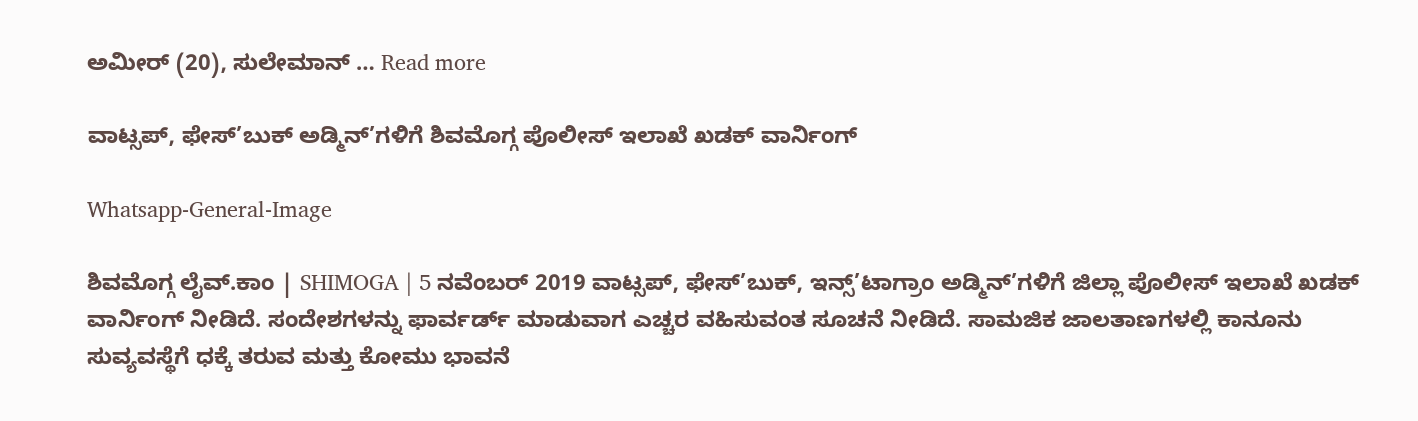ಅಮೀರ್ (20), ಸುಲೇಮಾನ್ … Read more

ವಾಟ್ಸಪ್, ಫೇಸ್’ಬುಕ್ ಅಡ್ಮಿನ್’ಗಳಿಗೆ ಶಿವಮೊಗ್ಗ ಪೊಲೀಸ್ ಇಲಾಖೆ ಖಡಕ್ ವಾರ್ನಿಂಗ್

Whatsapp-General-Image

ಶಿವಮೊಗ್ಗ ಲೈವ್.ಕಾಂ | SHIMOGA | 5 ನವೆಂಬರ್ 2019 ವಾಟ್ಸಪ್, ಫೇಸ್’ಬುಕ್, ಇನ್ಸ್’ಟಾಗ್ರಾಂ ಅಡ್ಮಿನ್’ಗಳಿಗೆ ಜಿಲ್ಲಾ ಪೊಲೀಸ್ ಇಲಾಖೆ ಖಡಕ್ ವಾರ್ನಿಂಗ್ ನೀಡಿದೆ. ಸಂದೇಶಗಳನ್ನು ಫಾರ್ವರ್ಡ್ ಮಾಡುವಾಗ ಎಚ್ಚರ ವಹಿಸುವಂತ ಸೂಚನೆ ನೀಡಿದೆ. ಸಾಮಜಿಕ ಜಾಲತಾಣಗಳಲ್ಲಿ ಕಾನೂನು ಸುವ್ಯವಸ್ಥೆಗೆ ಧಕ್ಕೆ ತರುವ ಮತ್ತು ಕೋಮು ಭಾವನೆ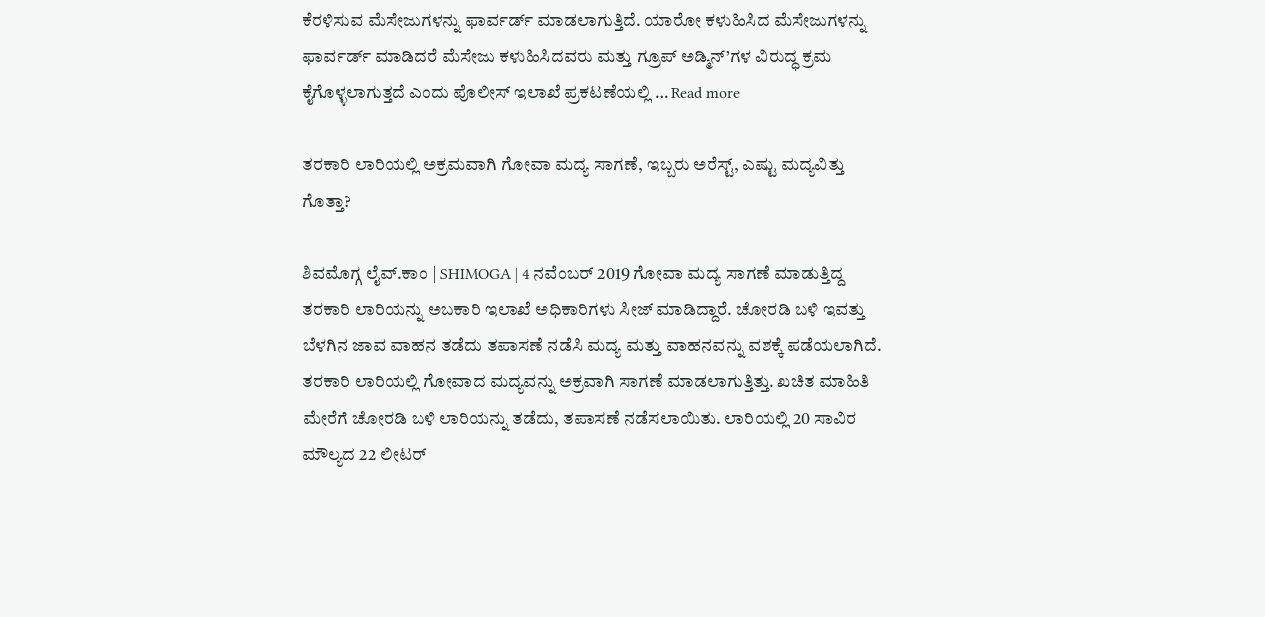ಕೆರಳಿಸುವ ಮೆಸೇಜುಗಳನ್ನು ಫಾರ್ವರ್ಡ್ ಮಾಡಲಾಗುತ್ತಿದೆ. ಯಾರೋ ಕಳುಹಿಸಿದ ಮೆಸೇಜುಗಳನ್ನು ಫಾರ್ವರ್ಡ್ ಮಾಡಿದರೆ ಮೆಸೇಜು ಕಳುಹಿಸಿದವರು ಮತ್ತು ಗ್ರೂಪ್ ಅಡ್ಮಿನ್’ಗಳ ವಿರುದ್ಧ ಕ್ರಮ ಕೈಗೊಳ್ಳಲಾಗುತ್ತದೆ ಎಂದು ಪೊಲೀಸ್ ಇಲಾಖೆ ಪ್ರಕಟಣೆಯಲ್ಲಿ … Read more

ತರಕಾರಿ ಲಾರಿಯಲ್ಲಿ ಅಕ್ರಮವಾಗಿ ಗೋವಾ ಮದ್ಯ ಸಾಗಣೆ, ಇಬ್ಬರು ಅರೆಸ್ಟ್, ಎಷ್ಟು ಮದ್ಯವಿತ್ತು ಗೊತ್ತಾ?

ಶಿವಮೊಗ್ಗ ಲೈವ್.ಕಾಂ | SHIMOGA | 4 ನವೆಂಬರ್ 2019 ಗೋವಾ ಮದ್ಯ ಸಾಗಣೆ ಮಾಡುತ್ತಿದ್ದ ತರಕಾರಿ ಲಾರಿಯನ್ನು ಅಬಕಾರಿ ಇಲಾಖೆ ಅಧಿಕಾರಿಗಳು ಸೀಜ್ ಮಾಡಿದ್ದಾರೆ. ಚೋರಡಿ ಬಳಿ ಇವತ್ತು ಬೆಳಗಿನ ಜಾವ ವಾಹನ ತಡೆದು ತಪಾಸಣೆ ನಡೆಸಿ ಮದ್ಯ ಮತ್ತು ವಾಹನವನ್ನು ವಶಕ್ಕೆ ಪಡೆಯಲಾಗಿದೆ. ತರಕಾರಿ ಲಾರಿಯಲ್ಲಿ ಗೋವಾದ ಮದ್ಯವನ್ನು ಅಕ್ರವಾಗಿ ಸಾಗಣೆ ಮಾಡಲಾಗುತ್ತಿತ್ತು. ಖಚಿತ ಮಾಹಿತಿ ಮೇರೆಗೆ ಚೋರಡಿ ಬಳಿ ಲಾರಿಯನ್ನು ತಡೆದು, ತಪಾಸಣೆ ನಡೆಸಲಾಯಿತು. ಲಾರಿಯಲ್ಲಿ 20 ಸಾವಿರ ಮೌಲ್ಯದ 22 ಲೀಟರ್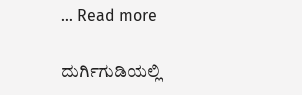… Read more

ದುರ್ಗಿಗುಡಿಯಲ್ಲಿ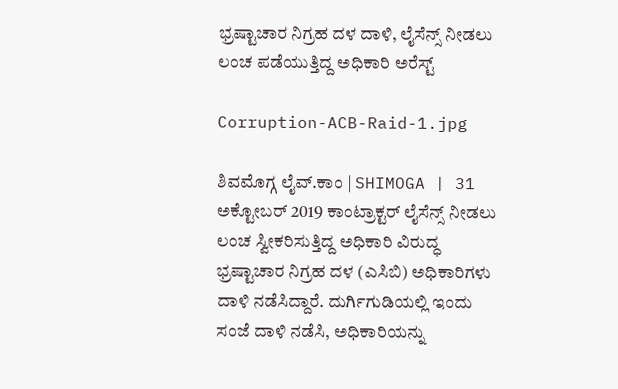ಭ್ರಷ್ಟಾಚಾರ ನಿಗ್ರಹ ದಳ ದಾಳಿ, ಲೈಸೆನ್ಸ್ ನೀಡಲು ಲಂಚ ಪಡೆಯುತ್ತಿದ್ದ ಅಧಿಕಾರಿ ಅರೆಸ್ಟ್

Corruption-ACB-Raid-1.jpg

ಶಿವಮೊಗ್ಗ ಲೈವ್.ಕಾಂ | SHIMOGA | 31 ಅಕ್ಟೋಬರ್ 2019 ಕಾಂಟ್ರಾಕ್ಟರ್ ಲೈಸೆನ್ಸ್ ನೀಡಲು ಲಂಚ ಸ್ವೀಕರಿಸುತ್ತಿದ್ದ ಅಧಿಕಾರಿ ವಿರುದ್ಧ ಭ್ರಷ್ಟಾಚಾರ ನಿಗ್ರಹ ದಳ (ಎಸಿಬಿ) ಅಧಿಕಾರಿಗಳು ದಾಳಿ ನಡೆಸಿದ್ದಾರೆ. ದುರ್ಗಿಗುಡಿಯಲ್ಲಿ ಇಂದು ಸಂಜೆ ದಾಳಿ ನಡೆಸಿ, ಅಧಿಕಾರಿಯನ್ನು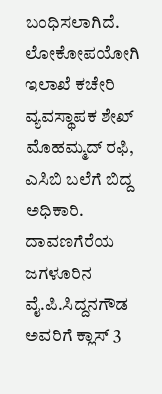ಬಂಧಿಸಲಾಗಿದೆ. ಲೋಕೋಪಯೋಗಿ ಇಲಾಖೆ ಕಚೇರಿ ವ್ಯವಸ್ಥಾಪಕ ಶೇಖ್ ಮೊಹಮ್ಮದ್ ರಫಿ, ಎಸಿಬಿ ಬಲೆಗೆ ಬಿದ್ದ ಅಧಿಕಾರಿ. ದಾವಣಗೆರೆಯ ಜಗಳೂರಿನ ವೈ.ಪಿ.ಸಿದ್ದನಗೌಡ ಅವರಿಗೆ ಕ್ಲಾಸ್ 3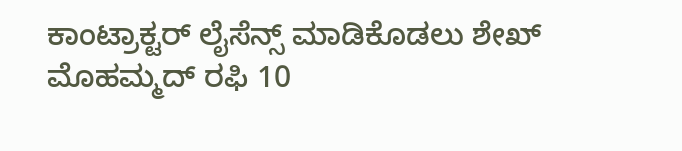ಕಾಂಟ್ರಾಕ್ಟರ್ ಲೈಸೆನ್ಸ್ ಮಾಡಿಕೊಡಲು ಶೇಖ್ ಮೊಹಮ್ಮದ್ ರಫಿ 10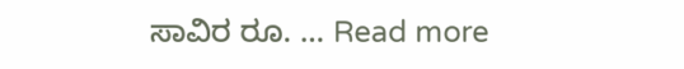ಸಾವಿರ ರೂ. … Read more